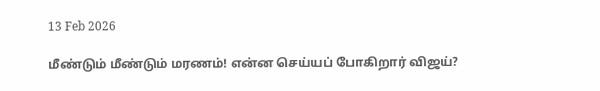13 Feb 2026

மீண்டும் மீண்டும் மரணம்! என்ன செய்யப் போகிறார் விஜய்?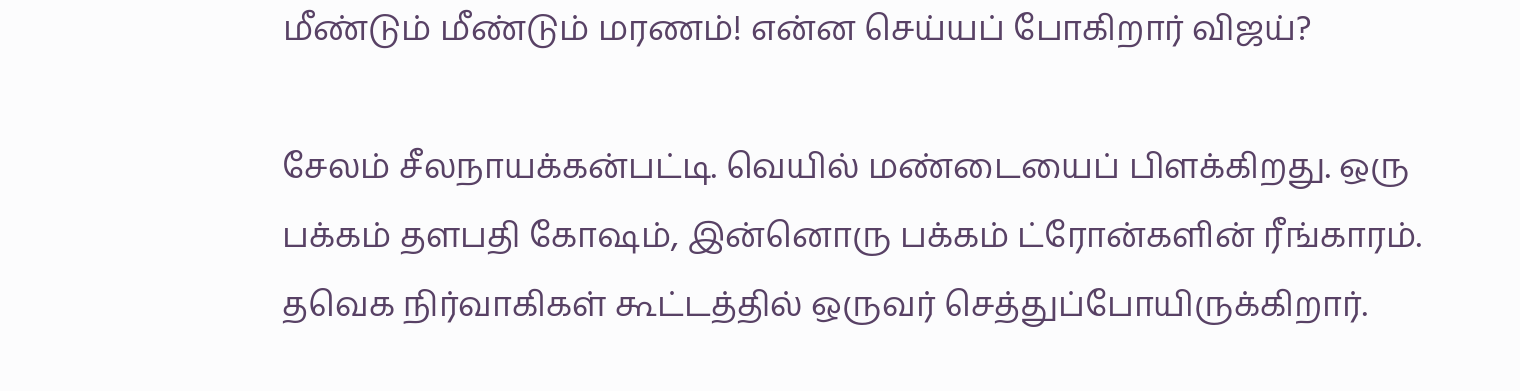மீண்டும் மீண்டும் மரணம்! என்ன செய்யப் போகிறார் விஜய்?

சேலம் சீலநாயக்கன்பட்டி. வெயில் மண்டையைப் பிளக்கிறது. ஒரு பக்கம் தளபதி கோஷம், இன்னொரு பக்கம் ட்ரோன்களின் ரீங்காரம். தவெக நிர்வாகிகள் கூட்டத்தில் ஒருவர் செத்துப்போயிருக்கிறார்.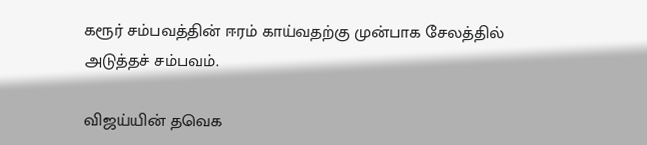கரூர் சம்பவத்தின் ஈரம் காய்வதற்கு முன்பாக சேலத்தில் அடுத்தச் சம்பவம்.

விஜய்யின் தவெக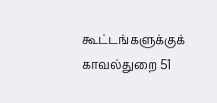கூட்டங்களுக்குக் காவல்துறை 51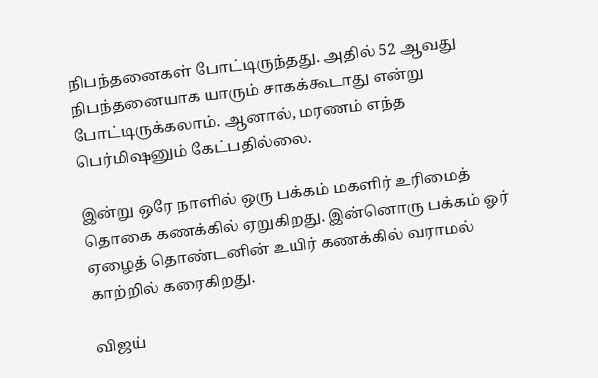நிபந்தனைகள் போட்டிருந்தது. அதில் 52 ஆவது நிபந்தனையாக யாரும் சாகக்கூடாது என்று போட்டிருக்கலாம். ஆனால், மரணம் எந்த பெர்மிஷனும் கேட்பதில்லை.

இன்று ஒரே நாளில் ஒரு பக்கம் மகளிர் உரிமைத் தொகை கணக்கில் ஏறுகிறது. இன்னொரு பக்கம் ஓர் ஏழைத் தொண்டனின் உயிர் கணக்கில் வராமல் காற்றில் கரைகிறது.

விஜய்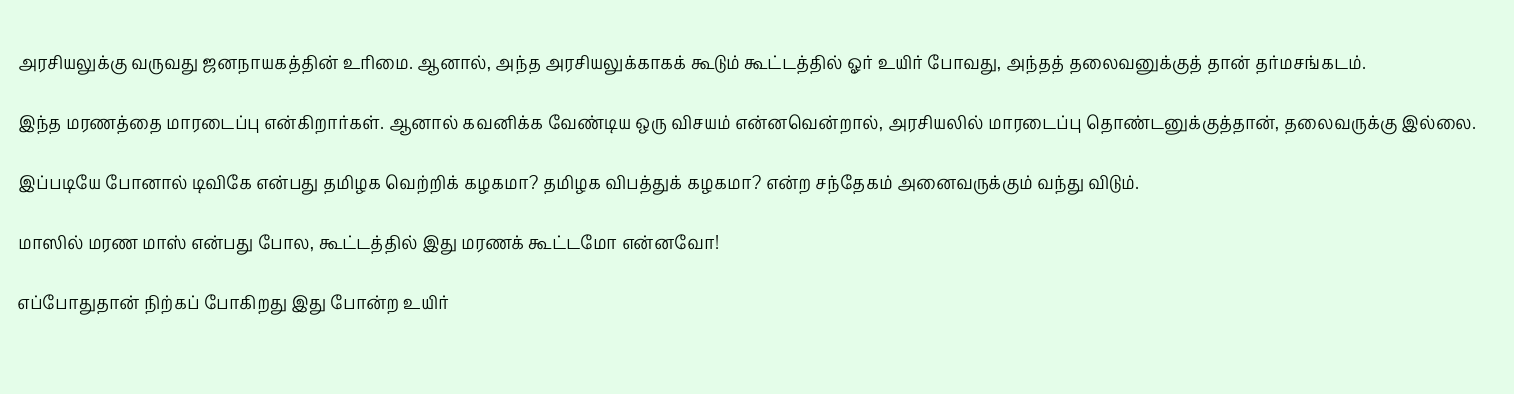அரசியலுக்கு வருவது ஜனநாயகத்தின் உரிமை. ஆனால், அந்த அரசியலுக்காகக் கூடும் கூட்டத்தில் ஓர் உயிர் போவது, அந்தத் தலைவனுக்குத் தான் தர்மசங்கடம்.

இந்த மரணத்தை மாரடைப்பு என்கிறார்கள். ஆனால் கவனிக்க வேண்டிய ஒரு விசயம் என்னவென்றால், அரசியலில் மாரடைப்பு தொண்டனுக்குத்தான், தலைவருக்கு இல்லை.

இப்படியே போனால் டிவிகே என்பது தமிழக வெற்றிக் கழகமா? தமிழக விபத்துக் கழகமா? என்ற சந்தேகம் அனைவருக்கும் வந்து விடும்.

மாஸில் மரண மாஸ் என்பது போல, கூட்டத்தில் இது மரணக் கூட்டமோ என்னவோ!

எப்போதுதான் நிற்கப் போகிறது இது போன்ற உயிர்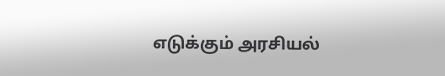எடுக்கும் அரசியல்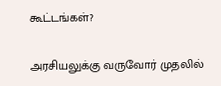கூட்டங்கள்?

அரசியலுக்கு வருவோர் முதலில்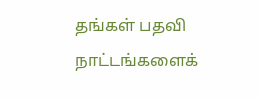தங்கள் பதவி நாட்டங்களைக்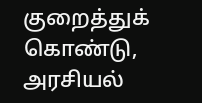குறைத்துக் கொண்டு, அரசியல்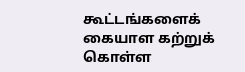கூட்டங்களைக் கையாள கற்றுக் கொள்ள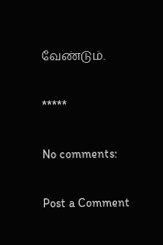வேண்டும்.

*****

No comments:

Post a Comment